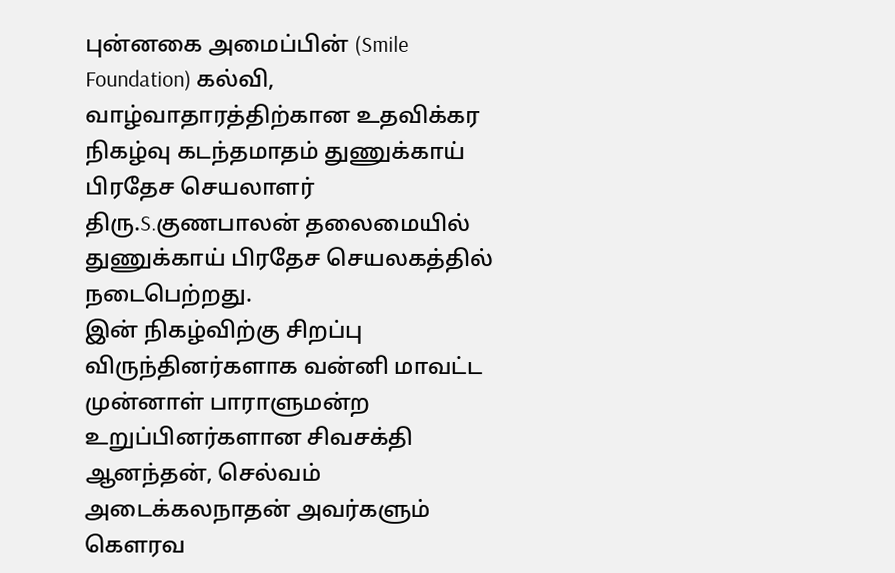புன்னகை அமைப்பின் (Smile Foundation) கல்வி, வாழ்வாதாரத்திற்கான உதவிக்கர நிகழ்வு கடந்தமாதம் துணுக்காய் பிரதேச செயலாளர் திரு.S.குணபாலன் தலைமையில் துணுக்காய் பிரதேச செயலகத்தில் நடைபெற்றது.
இன் நிகழ்விற்கு சிறப்பு விருந்தினர்களாக வன்னி மாவட்ட முன்னாள் பாராளுமன்ற உறுப்பினர்களான சிவசக்தி ஆனந்தன், செல்வம் அடைக்கலநாதன் அவர்களும் கௌரவ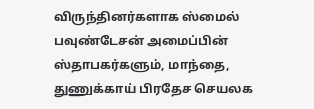விருந்தினர்களாக ஸ்மைல் பவுண்டேசன் அமைப்பின் ஸ்தாபகர்களும், மாந்தை, துணுக்காய் பிரதேச செயலக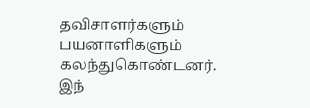தவிசாளர்களும் பயனாளிகளும் கலந்துகொண்டனர்.
இந்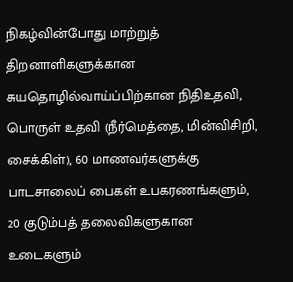நிகழ்வின்போது மாற்றுத் திறனாளிகளுக்கான சுயதொழில்வாய்ப்பிற்கான நிதிஉதவி, பொருள் உதவி (நீர்மெத்தை, மின்விசிறி, சைக்கிள்), 60 மாணவர்களுக்கு பாடசாலைப் பைகள் உபகரணங்களும், 20 குடும்பத் தலைவிகளுகான உடைகளும்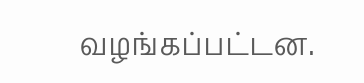வழங்கப்பட்டன.